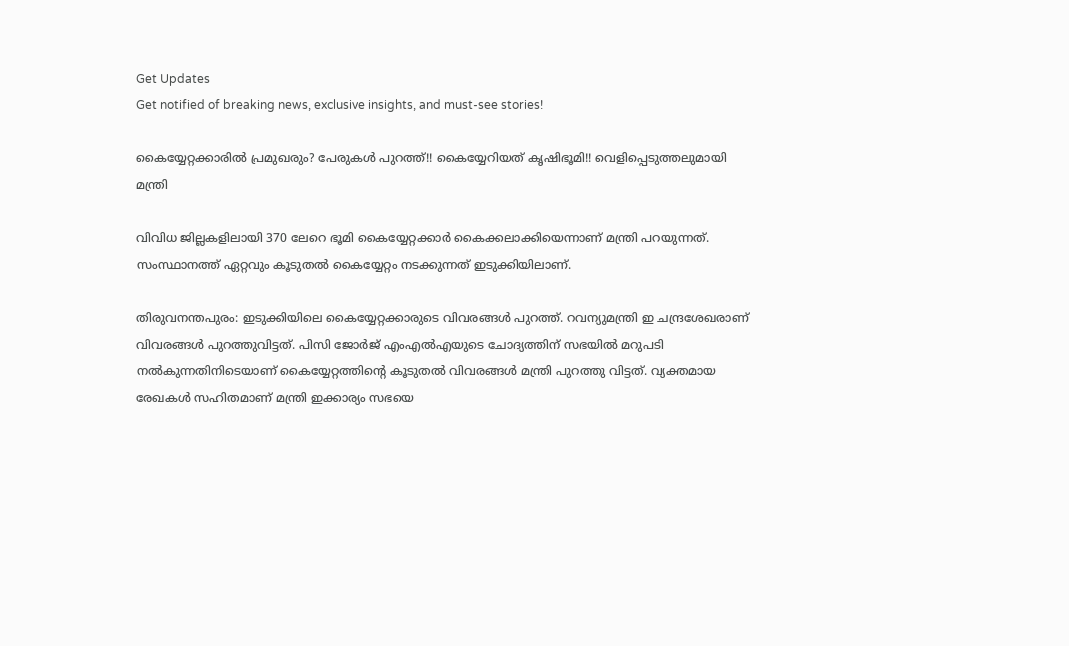Get Updates
Get notified of breaking news, exclusive insights, and must-see stories!

കൈയ്യേറ്റക്കാരില്‍ പ്രമുഖരും? പേരുകള്‍ പുറത്ത്!! കൈയ്യേറിയത് കൃഷിഭൂമി!! വെളിപ്പെടുത്തലുമായി മന്ത്രി

വിവിധ ജില്ലകളിലായി 370 ലേറെ ഭൂമി കൈയ്യേറ്റക്കാര്‍ കൈക്കലാക്കിയെന്നാണ് മന്ത്രി പറയുന്നത്. സംസ്ഥാനത്ത് ഏറ്റവും കൂടുതല്‍ കൈയ്യേറ്റം നടക്കുന്നത് ഇടുക്കിയിലാണ്.

തിരുവനന്തപുരം: ഇടുക്കിയിലെ കൈയ്യേറ്റക്കാരുടെ വിവരങ്ങള്‍ പുറത്ത്. റവന്യുമന്ത്രി ഇ ചന്ദ്രശേഖരാണ് വിവരങ്ങള്‍ പുറത്തുവിട്ടത്. പിസി ജോര്‍ജ് എംഎല്‍എയുടെ ചോദ്യത്തിന് സഭയില്‍ മറുപടി നല്‍കുന്നതിനിടെയാണ് കൈയ്യേറ്റത്തിന്റെ കൂടുതല്‍ വിവരങ്ങള്‍ മന്ത്രി പുറത്തു വിട്ടത്. വ്യക്തമായ രേഖകള്‍ സഹിതമാണ് മന്ത്രി ഇക്കാര്യം സഭയെ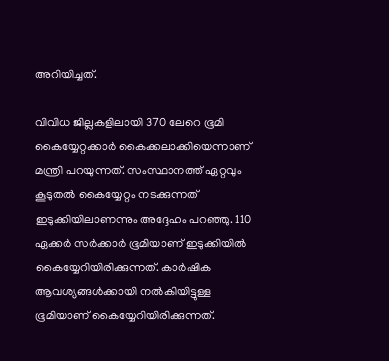അറിയിച്ചത്.

വിവിധ ജില്ലകളിലായി 370 ലേറെ ഭൂമി കൈയ്യേറ്റക്കാര്‍ കൈക്കലാക്കിയെന്നാണ് മന്ത്രി പറയുന്നത്. സംസ്ഥാനത്ത് ഏറ്റവും കൂടുതല്‍ കൈയ്യേറ്റം നടക്കുന്നത് ഇടുക്കിയിലാണന്നും അദ്ദേഹം പറഞ്ഞു. 110 ഏക്കര്‍ സര്‍ക്കാര്‍ ഭൂമിയാണ് ഇടുക്കിയില്‍ കൈയ്യേറിയിരിക്കുന്നത്. കാര്‍ഷിക ആവശ്യങ്ങള്‍ക്കായി നല്‍കിയിട്ടുള്ള ഭൂമിയാണ് കൈയ്യേറിയിരിക്കുന്നത്.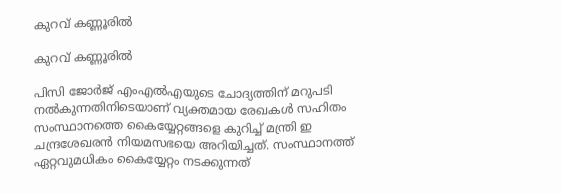കുറവ് കണ്ണൂരില്‍

കുറവ് കണ്ണൂരില്‍

പിസി ജോര്‍ജ് എംഎല്‍എയുടെ ചോദ്യത്തിന് മറുപടി നല്‍കുന്നതിനിടെയാണ് വ്യക്തമായ രേഖകള്‍ സഹിതം സംസ്ഥാനത്തെ കൈയ്യേറ്റങ്ങളെ കുറിച്ച് മന്ത്രി ഇ ചന്ദ്രശേഖരന്‍ നിയമസഭയെ അറിയിച്ചത്. സംസ്ഥാനത്ത് ഏറ്റവുമധികം കൈയ്യേറ്റം നടക്കുന്നത്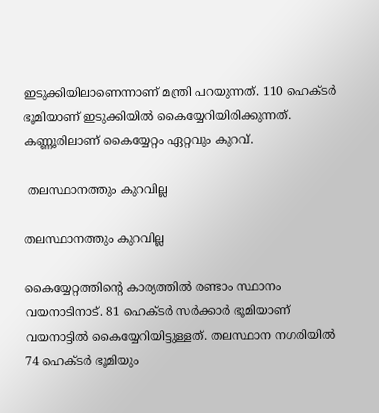ഇടുക്കിയിലാണെന്നാണ് മന്ത്രി പറയുന്നത്. 110 ഹെക്ടര്‍ ഭൂമിയാണ് ഇടുക്കിയില്‍ കൈയ്യേറിയിരിക്കുന്നത്. കണ്ണൂരിലാണ് കൈയ്യേറ്റം ഏറ്റവും കുറവ്.

 തലസ്ഥാനത്തും കുറവില്ല

തലസ്ഥാനത്തും കുറവില്ല

കൈയ്യേറ്റത്തിന്റെ കാര്യത്തില്‍ രണ്ടാം സ്ഥാനം വയനാടിനാട്. 81 ഹെക്ടര്‍ സര്‍ക്കാര്‍ ഭൂമിയാണ് വയനാട്ടില്‍ കൈയ്യേറിയിട്ടുള്ളത്. തലസ്ഥാന നഗരിയില്‍ 74 ഹെക്ടര്‍ ഭൂമിയും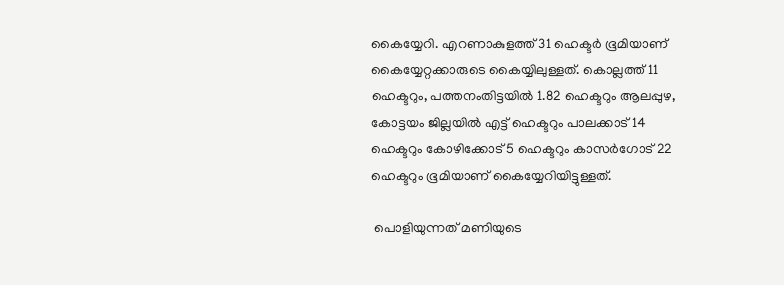കൈയ്യേറി. എറണാകുളത്ത് 31 ഹെക്ടര്‍ ഭൂമിയാണ് കൈയ്യേറ്റക്കാരുടെ കൈയ്യിലുള്ളത്. കൊല്ലത്ത് 11 ഹെക്ടറും, പത്തനംതിട്ടയില്‍ 1.82 ഹെക്ടറും ആലപ്പുഴ, കോട്ടയം ജില്ലയില്‍ എട്ട് ഹെക്ടറും പാലക്കാട് 14 ഹെക്ടറും കോഴിക്കോട് 5 ഹെക്ടറും കാസര്‍ഗോട് 22 ഹെക്ടറും ഭൂമിയാണ് കൈയ്യേറിയിട്ടുള്ളത്.

 പൊളിയുന്നത് മണിയുടെ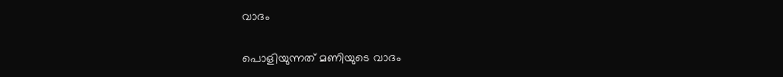വാദം

പൊളിയുന്നത് മണിയുടെ വാദം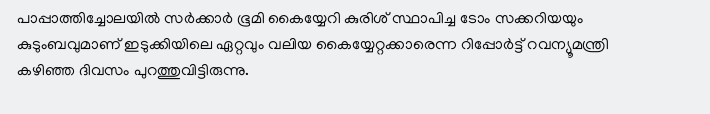പാപ്പാത്തിച്ചോലയില്‍ സര്‍ക്കാര്‍ ഭൂമി കൈയ്യേറി കുരിശ് സ്ഥാപിച്ച ടോം സക്കറിയയും കുടുംബവുമാണ് ഇടുക്കിയിലെ ഏറ്റവും വലിയ കൈയ്യേറ്റക്കാരെന്ന റിപ്പോര്‍ട്ട് റവന്യൂമന്ത്രി കഴിഞ്ഞ ദിവസം പുറത്തുവിട്ടിരുന്നു.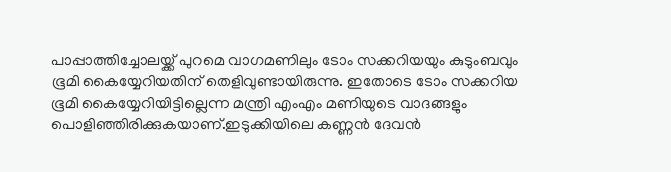പാപ്പാത്തിച്ചോലയ്ക്ക് പുറമെ വാഗമണിലും ടോം സക്കറിയയും കുടുംബവും ഭൂമി കൈയ്യേറിയതിന് തെളിവുണ്ടായിരുന്നു. ഇതോടെ ടോം സക്കറിയ ഭൂമി കൈയ്യേറിയിട്ടില്ലെന്ന മന്ത്രി എംഎം മണിയുടെ വാദങ്ങളും പൊളിഞ്ഞിരിക്കുകയാണ്.ഇടുക്കിയിലെ കണ്ണന്‍ ദേവന്‍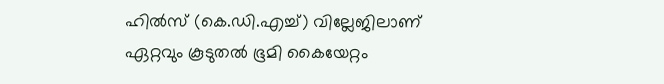ഹില്‍സ് (കെ.ഡി.എച്ച്) വില്ലേജിലാണ് ഏറ്റവും കൂടുതല്‍ ഭൂമി കൈയേറ്റം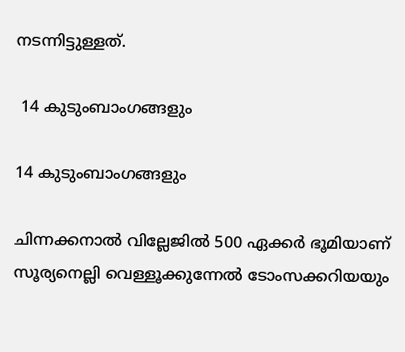നടന്നിട്ടുള്ളത്.

 14 കുടുംബാംഗങ്ങളും

14 കുടുംബാംഗങ്ങളും

ചിന്നക്കനാല്‍ വില്ലേജില്‍ 500 ഏക്കര്‍ ഭൂമിയാണ് സൂര്യനെല്ലി വെള്ളൂക്കുന്നേല്‍ ടോംസക്കറിയയും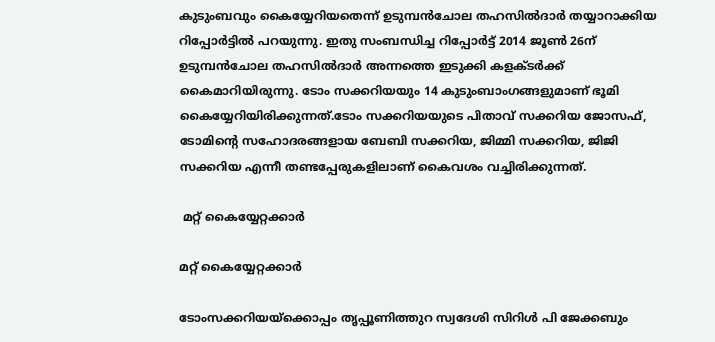കുടുംബവും കൈയ്യേറിയതെന്ന് ഉടുമ്പന്‍ചോല തഹസില്‍ദാര്‍ തയ്യാറാക്കിയ റിപ്പോര്‍ട്ടില്‍ പറയുന്നു. ഇതു സംബന്ധിച്ച റിപ്പോര്‍ട്ട് 2014 ജൂണ്‍ 26ന് ഉടുമ്പന്‍ചോല തഹസില്‍ദാര്‍ അന്നത്തെ ഇടുക്കി കളക്ടര്‍ക്ക് കൈമാറിയിരുന്നു. ടോം സക്കറിയയും 14 കുടുംബാംഗങ്ങളുമാണ് ഭൂമി കൈയ്യേറിയിരിക്കുന്നത്.ടോം സക്കറിയയുടെ പിതാവ് സക്കറിയ ജോസഫ്, ടോമിന്റെ സഹോദരങ്ങളായ ബേബി സക്കറിയ, ജിമ്മി സക്കറിയ, ജിജി സക്കറിയ എന്നീ തണ്ടപ്പേരുകളിലാണ് കൈവശം വച്ചിരിക്കുന്നത്.

 മറ്റ് കൈയ്യേറ്റക്കാര്‍

മറ്റ് കൈയ്യേറ്റക്കാര്‍

ടോംസക്കറിയയ്‌ക്കൊപ്പം തൃപ്പൂണിത്തുറ സ്വദേശി സിറിള്‍ പി ജേക്കബും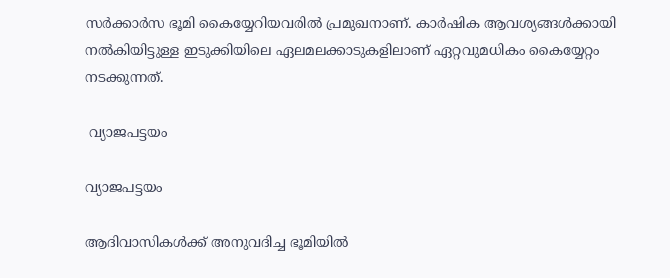സര്‍ക്കാര്‍സ ഭൂമി കൈയ്യേറിയവരില്‍ പ്രമുഖനാണ്. കാര്‍ഷിക ആവശ്യങ്ങള്‍ക്കായി നല്‍കിയിട്ടുള്ള ഇടുക്കിയിലെ ഏലമലക്കാടുകളിലാണ് ഏറ്റവുമധികം കൈയ്യേറ്റം നടക്കുന്നത്.

 വ്യാജപട്ടയം

വ്യാജപട്ടയം

ആദിവാസികള്‍ക്ക് അനുവദിച്ച ഭൂമിയില്‍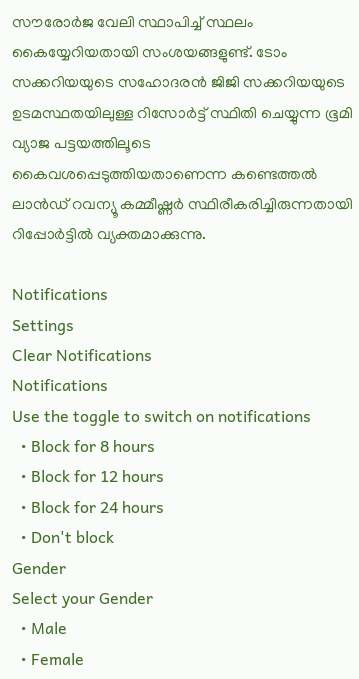സൗരോര്‍ജ വേലി സ്ഥാപിച്ച് സ്ഥലം കൈയ്യേറിയതായി സംശയങ്ങളുണ്ട്. ടോം സക്കറിയയുടെ സഹോദരന്‍ ജിജി സക്കറിയയുടെ ഉടമസ്ഥതയിലുള്ള റിസോര്‍ട്ട് സ്ഥിതി ചെയ്യുന്ന ഭൂമി വ്യാജ പട്ടയത്തിലൂടെ കൈവശപ്പെടുത്തിയതാണെന്ന കണ്ടെത്തല്‍ ലാന്‍ഡ് റവന്യൂ കമ്മീഷ്ണര്‍ സ്ഥിരീകരിച്ചിരുന്നതായി റിപ്പോര്‍ട്ടില്‍ വ്യക്തമാക്കുന്നു.

Notifications
Settings
Clear Notifications
Notifications
Use the toggle to switch on notifications
  • Block for 8 hours
  • Block for 12 hours
  • Block for 24 hours
  • Don't block
Gender
Select your Gender
  • Male
  • Female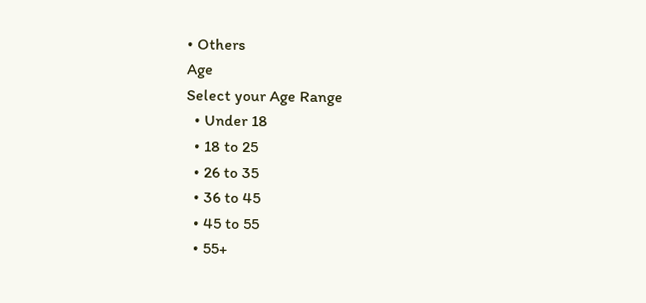• Others
Age
Select your Age Range
  • Under 18
  • 18 to 25
  • 26 to 35
  • 36 to 45
  • 45 to 55
  • 55+